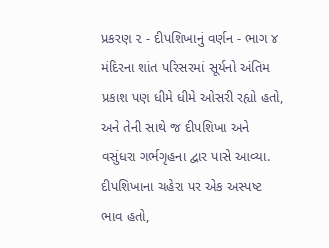પ્રકરણ ૨ - દીપશિખાનું વર્ણન - ભાગ ૪
મંદિરના શાંત પરિસરમાં સૂર્યનો અંતિમ પ્રકાશ પણ ધીમે ધીમે ઓસરી રહ્યો હતો, અને તેની સાથે જ દીપશિખા અને વસુંધરા ગર્ભગૃહના દ્વાર પાસે આવ્યા. દીપશિખાના ચહેરા પર એક અસ્પષ્ટ ભાવ હતો,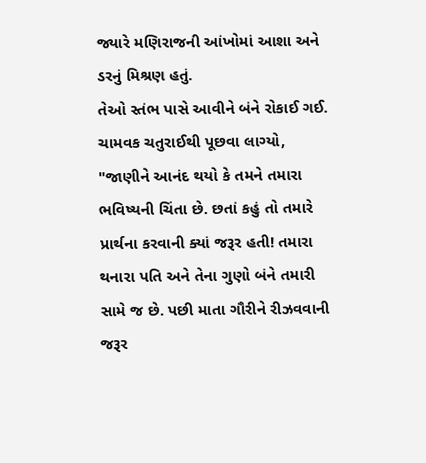જ્યારે મણિરાજની આંખોમાં આશા અને ડરનું મિશ્રણ હતું.
તેઓ સ્તંભ પાસે આવીને બંને રોકાઈ ગઈ. ચામવક ચતુરાઈથી પૂછવા લાગ્યો, "જાણીને આનંદ થયો કે તમને તમારા ભવિષ્યની ચિંતા છે. છતાં કહું તો તમારે પ્રાર્થના કરવાની ક્યાં જરૂર હતી! તમારા થનારા પતિ અને તેના ગુણો બંને તમારી સામે જ છે. પછી માતા ગૌરીને રીઝવવાની જરૂર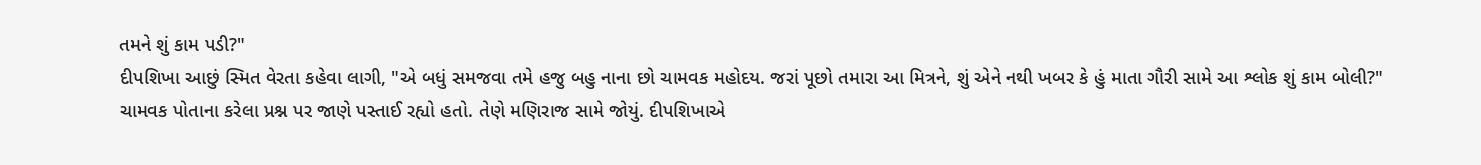તમને શું કામ પડી?"
દીપશિખા આછું સ્મિત વેરતા કહેવા લાગી, "એ બધું સમજવા તમે હજુ બહુ નાના છો ચામવક મહોદય. જરાં પૂછો તમારા આ મિત્રને, શું એને નથી ખબર કે હું માતા ગૌરી સામે આ શ્લોક શું કામ બોલી?"
ચામવક પોતાના કરેલા પ્રશ્ન પર જાણે પસ્તાઈ રહ્યો હતો. તેણે મણિરાજ સામે જોયું. દીપશિખાએ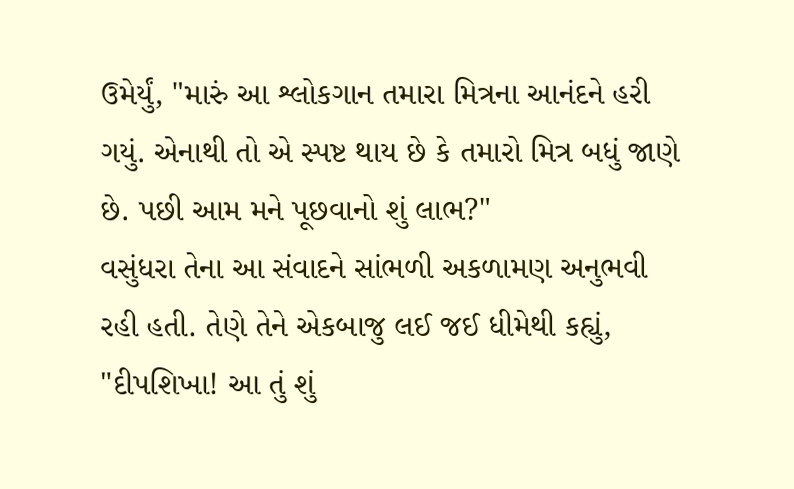ઉમેર્યું, "મારું આ શ્લોકગાન તમારા મિત્રના આનંદને હરી ગયું. એનાથી તો એ સ્પષ્ટ થાય છે કે તમારો મિત્ર બધું જાણે છે. પછી આમ મને પૂછવાનો શું લાભ?"
વસુંધરા તેના આ સંવાદને સાંભળી અકળામણ અનુભવી રહી હતી. તેણે તેને એકબાજુ લઈ જઈ ધીમેથી કહ્યું, "દીપશિખા! આ તું શું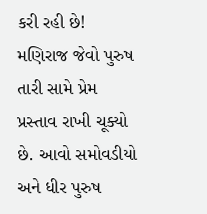કરી રહી છે! મણિરાજ જેવો પુરુષ તારી સામે પ્રેમ પ્રસ્તાવ રાખી ચૂક્યો છે. આવો સમોવડીયો અને ધીર પુરુષ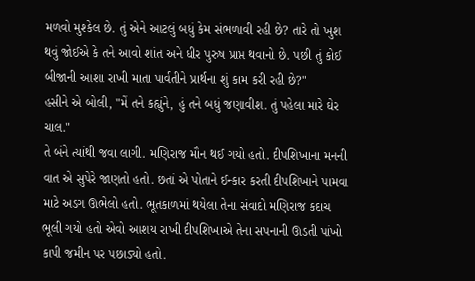મળવો મુશ્કેલ છે. તું એને આટલું બધું કેમ સંભળાવી રહી છે? તારે તો ખુશ થવું જોઈએ કે તને આવો શાંત અને ધીર પુરુષ પ્રાપ્ત થવાનો છે. પછી તું કોઈ બીજાની આશા રાખી માતા પાર્વતીને પ્રાર્થના શું કામ કરી રહી છે?"
હસીને એ બોલી, "મેં તને કહ્યુંને, હું તને બધું જણાવીશ. તું પહેલા મારે ઘેર ચાલ."
તે બંને ત્યાંથી જવા લાગી. મણિરાજ મૌન થઈ ગયો હતો. દીપશિખાના મનની વાત એ સુપેરે જાણતો હતો. છતાં એ પોતાને ઈન્કાર કરતી દીપશિખાને પામવા માટે અડગ ઊભેલો હતો. ભૂતકાળમાં થયેલા તેના સંવાદો મણિરાજ કદાચ ભૂલી ગયો હતો એવો આશય રાખી દીપશિખાએ તેના સપનાની ઊડતી પાંખો કાપી જમીન પર પછાડ્યો હતો.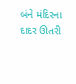બંને મંદિરના દાદર ઊતરી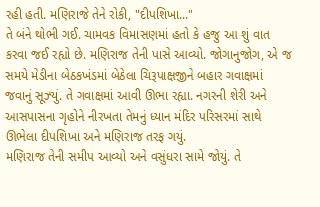રહી હતી. મણિરાજે તેને રોકી, "દીપશિખા..."
તે બંને થોભી ગઈ. ચામવક વિમાસણમાં હતો કે હજુ આ શું વાત કરવા જઈ રહ્યો છે. મણિરાજ તેની પાસે આવ્યો. જોગાનુજોગ, એ જ સમયે મેડીના બેઠકખંડમાં બેઠેલા ચિરૂપાક્ષજીને બહાર ગવાક્ષમાં જવાનું સૂઝ્યું. તે ગવાક્ષમાં આવી ઊભા રહ્યા. નગરની શેરી અને આસપાસના ગૃહોને નીરખતા તેમનું ધ્યાન મંદિર પરિસરમાં સાથે ઊભેલા દીપશિખા અને મણિરાજ તરફ ગયું.
મણિરાજ તેની સમીપ આવ્યો અને વસુંધરા સામે જોયું. તે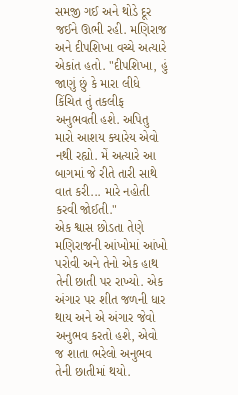સમજી ગઈ અને થોડે દૂર જઈને ઊભી રહી. મણિરાજ અને દીપશિખા વચ્ચે અત્યારે એકાંત હતો. "દીપશિખા, હું જાણું છું કે મારા લીધે કિંચિત તું તકલીફ અનુભવતી હશે. અપિતુ મારો આશય ક્યારેય એવો નથી રહ્યો. મેં અત્યારે આ બાગમાં જે રીતે તારી સાથે વાત કરી... મારે નહોતી કરવી જોઈતી."
એક શ્વાસ છોડતા તેણે મણિરાજની આંખોમાં આંખો પરોવી અને તેનો એક હાથ તેની છાતી પર રાખ્યો. એક અંગાર પર શીત જળની ધાર થાય અને એ અંગાર જેવો અનુભવ કરતો હશે, એવો જ શાતા ભરેલો અનુભવ તેની છાતીમાં થયો.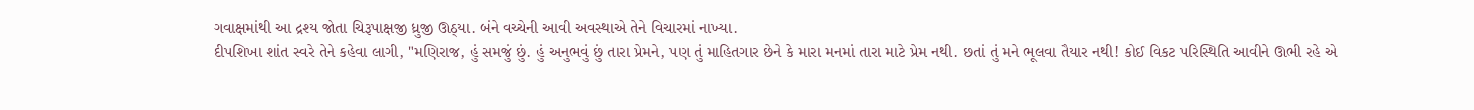ગવાક્ષમાંથી આ દ્રશ્ય જોતા ચિરૂપાક્ષજી ધ્રુજી ઊઠ્યા. બંને વચ્ચેની આવી અવસ્થાએ તેને વિચારમાં નાખ્યા.
દીપશિખા શાંત સ્વરે તેને કહેવા લાગી, "મણિરાજ, હું સમજું છું. હું અનુભવું છું તારા પ્રેમને, પણ તું માહિતગાર છેને કે મારા મનમાં તારા માટે પ્રેમ નથી. છતાં તું મને ભૂલવા તૈયાર નથી! કોઈ વિકટ પરિસ્થિતિ આવીને ઊભી રહે એ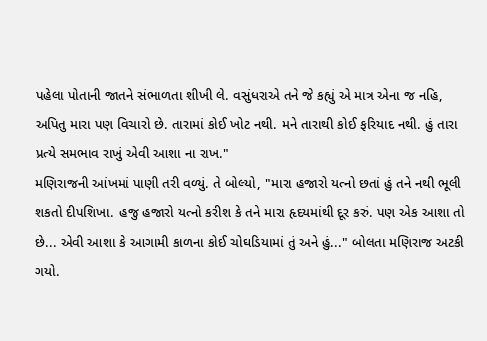પહેલા પોતાની જાતને સંભાળતા શીખી લે. વસુંધરાએ તને જે કહ્યું એ માત્ર એના જ નહિ, અપિતુ મારા પણ વિચારો છે. તારામાં કોઈ ખોટ નથી. મને તારાથી કોઈ ફરિયાદ નથી. હું તારા પ્રત્યે સમભાવ રાખું એવી આશા ના રાખ."
મણિરાજની આંખમાં પાણી તરી વળ્યું. તે બોલ્યો, "મારા હજારો યત્નો છતાં હું તને નથી ભૂલી શકતો દીપશિખા. હજુ હજારો યત્નો કરીશ કે તને મારા હૃદયમાંથી દૂર કરું. પણ એક આશા તો છે... એવી આશા કે આગામી કાળના કોઈ ચોઘડિયામાં તું અને હું..." બોલતા મણિરાજ અટકી ગયો.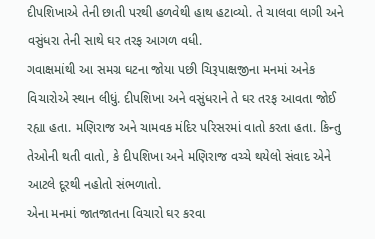દીપશિખાએ તેની છાતી પરથી હળવેથી હાથ હટાવ્યો. તે ચાલવા લાગી અને વસુંધરા તેની સાથે ઘર તરફ આગળ વધી.
ગવાક્ષમાંથી આ સમગ્ર ઘટના જોયા પછી ચિરૂપાક્ષજીના મનમાં અનેક વિચારોએ સ્થાન લીધું. દીપશિખા અને વસુંધરાને તે ઘર તરફ આવતા જોઈ રહ્યા હતા. મણિરાજ અને ચામવક મંદિર પરિસરમાં વાતો કરતા હતા. કિન્તુ તેઓની થતી વાતો, કે દીપશિખા અને મણિરાજ વચ્ચે થયેલો સંવાદ એને આટલે દૂરથી નહોતો સંભળાતો.
એના મનમાં જાતજાતના વિચારો ઘર કરવા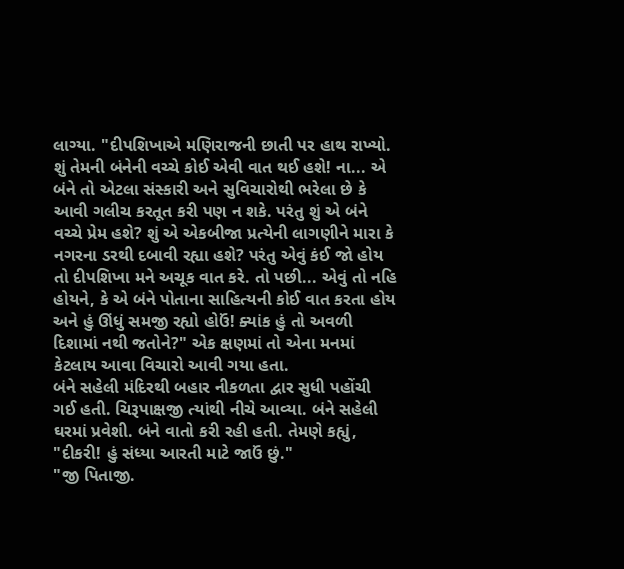લાગ્યા. "દીપશિખાએ મણિરાજની છાતી પર હાથ રાખ્યો. શું તેમની બંનેની વચ્ચે કોઈ એવી વાત થઈ હશે! ના... એ બંને તો એટલા સંસ્કારી અને સુવિચારોથી ભરેલા છે કે આવી ગલીચ કરતૂત કરી પણ ન શકે. પરંતુ શું એ બંને વચ્ચે પ્રેમ હશે? શું એ એકબીજા પ્રત્યેની લાગણીને મારા કે નગરના ડરથી દબાવી રહ્યા હશે? પરંતુ એવું કંઈ જો હોય તો દીપશિખા મને અચૂક વાત કરે. તો પછી... એવું તો નહિ હોયને, કે એ બંને પોતાના સાહિત્યની કોઈ વાત કરતા હોય અને હું ઊંધું સમજી રહ્યો હોઉં! ક્યાંક હું તો અવળી દિશામાં નથી જતોને?" એક ક્ષણમાં તો એના મનમાં કેટલાય આવા વિચારો આવી ગયા હતા.
બંને સહેલી મંદિરથી બહાર નીકળતા દ્વાર સુધી પહોંચી ગઈ હતી. ચિરૂપાક્ષજી ત્યાંથી નીચે આવ્યા. બંને સહેલી ઘરમાં પ્રવેશી. બંને વાતો કરી રહી હતી. તેમણે કહ્યું, "દીકરી! હું સંધ્યા આરતી માટે જાઉં છું."
"જી પિતાજી.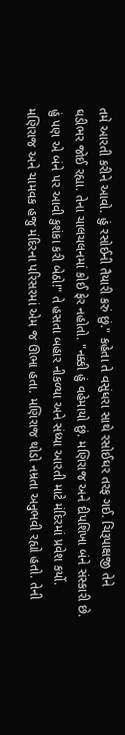તમે આરતી કરીને આવો. હું રસોઈની તૈયારી કરું છું." કહેતા તે વસુંધરા સાથે રસોઈઘર તરફ ગઈ. ચિરૂપાક્ષજી તેને ઘડીભર જોઈ રહ્યા. તેના ચાલચલનમાં કોઈ ફેર નહોતો. "નક્કી હું વહેમાયો છું. મણિરાજ અને દીપશિખા બંને સંસ્કારી છે. હું પણ એ બંને પર આવી કુશંકા કરી બેઠો!" તે હસતા બહાર નીકળ્યા અને સંધ્યા આરતી માટે મંદિરમાં પ્રવેશ કર્યો.
મણિરાજ અને ચામવક હજુ મંદિરના પરિસરમાં એમ જ ઊભા હતા. મણિરાજ થોડો નમ્રતા અનુભવી રહ્યો હતો. તેની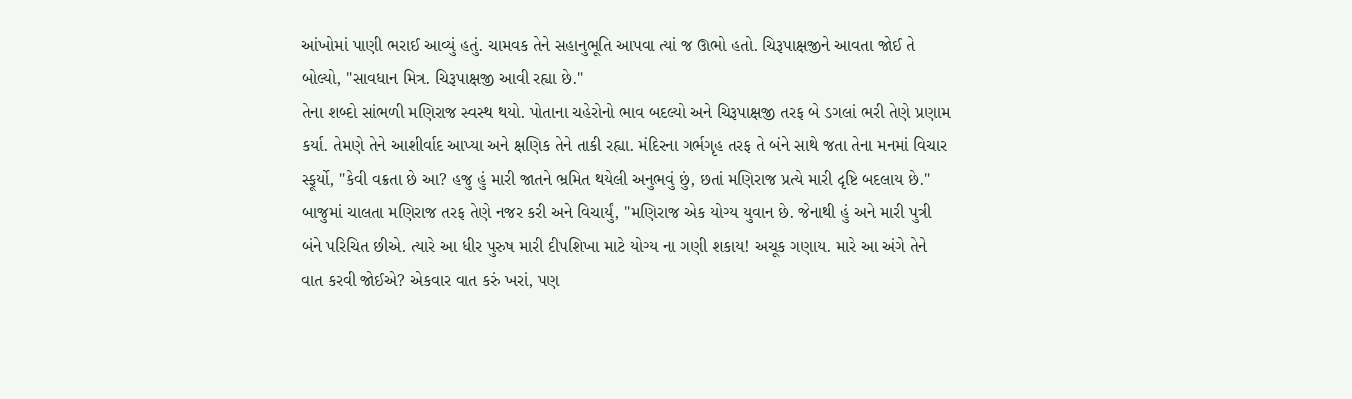આંખોમાં પાણી ભરાઈ આવ્યું હતું. ચામવક તેને સહાનુભૂતિ આપવા ત્યાં જ ઊભો હતો. ચિરૂપાક્ષજીને આવતા જોઈ તે બોલ્યો, "સાવધાન મિત્ર. ચિરૂપાક્ષજી આવી રહ્યા છે."
તેના શબ્દો સાંભળી મણિરાજ સ્વસ્થ થયો. પોતાના ચહેરોનો ભાવ બદલ્યો અને ચિરૂપાક્ષજી તરફ બે ડગલાં ભરી તેણે પ્રણામ કર્યા. તેમણે તેને આશીર્વાદ આપ્યા અને ક્ષણિક તેને તાકી રહ્યા. મંદિરના ગર્ભગૃહ તરફ તે બંને સાથે જતા તેના મનમાં વિચાર સ્ફૂર્યો, "કેવી વક્રતા છે આ? હજુ હું મારી જાતને ભ્રમિત થયેલી અનુભવું છું, છતાં મણિરાજ પ્રત્યે મારી દૃષ્ટિ બદલાય છે."
બાજુમાં ચાલતા મણિરાજ તરફ તેણે નજર કરી અને વિચાર્યું, "મણિરાજ એક યોગ્ય યુવાન છે. જેનાથી હું અને મારી પુત્રી બંને પરિચિત છીએ. ત્યારે આ ધીર પુરુષ મારી દીપશિખા માટે યોગ્ય ના ગણી શકાય! અચૂક ગણાય. મારે આ અંગે તેને વાત કરવી જોઈએ? એકવાર વાત કરું ખરાં, પણ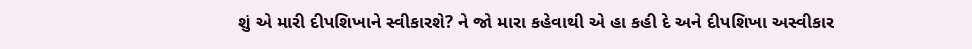શું એ મારી દીપશિખાને સ્વીકારશે? ને જો મારા કહેવાથી એ હા કહી દે અને દીપશિખા અસ્વીકાર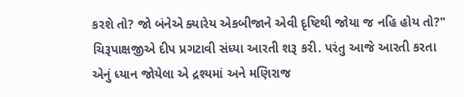કરશે તો? જો બંનેએ ક્યારેય એકબીજાને એવી દૃષ્ટિથી જોયા જ નહિ હોય તો?"
ચિરૂપાક્ષજીએ દીપ પ્રગટાવી સંધ્યા આરતી શરૂ કરી. પરંતુ આજે આરતી કરતા એનું ધ્યાન જોયેલા એ દ્રશ્યમાં અને મણિરાજ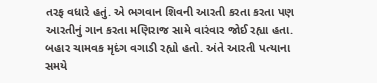તરફ વધારે હતું. એ ભગવાન શિવની આરતી કરતા કરતા પણ આરતીનું ગાન કરતા મણિરાજ સામે વારંવાર જોઈ રહ્યા હતા. બહાર ચામવક મૃદંગ વગાડી રહ્યો હતો. અંતે આરતી પત્યાના સમયે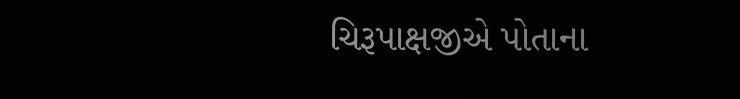ચિરૂપાક્ષજીએ પોતાના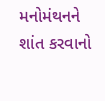મનોમંથનને શાંત કરવાનો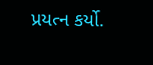પ્રયત્ન કર્યો.